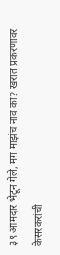३९ आमदार भेटून गेले, मग माझंच नाव का? खरात प्रकरणावर केसरकरांची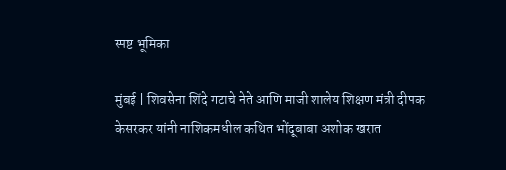स्पष्ट भूमिका

मुंबई | शिवसेना शिंदे गटाचे नेते आणि माजी शालेय शिक्षण मंत्री दीपक केसरकर यांनी नाशिकमधील कथित भोंदूबाबा अशोक खरात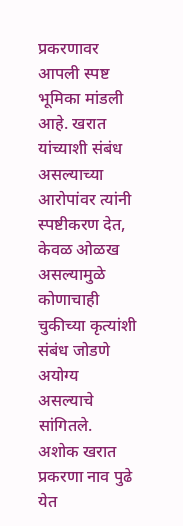प्रकरणावर आपली स्पष्ट भूमिका मांडली आहे. खरात यांच्याशी संबंध असल्याच्या आरोपांवर त्यांनी स्पष्टीकरण देत, केवळ ओळख असल्यामुळे कोणाचाही चुकीच्या कृत्यांशी संबंध जोडणे अयोग्य असल्याचे सांगितले.
अशोक खरात प्रकरणा नाव पुढे येत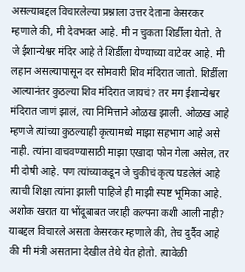असल्याबद्दल विचारलेल्या प्रश्नाला उत्तर देताना केसरकर म्हणाले की, मी देवभक्त आहे. मी न चुकता शिर्डीला येतो. ते जे ईशान्येश्वर मंदिर आहे ते शिर्डीला येण्याच्या वाटेवर आहे. मी लहान असल्यापासून दर सोमवारी शिव मंदिरात जातो. शिर्डीला आल्यानंतर कुठल्या शिव मंदिरात जायचं? तर मग ईशान्येश्वर मंदिरात जाणं झालं, त्या निमित्ताने ओळख झाली. ओळख आहे म्हणजे त्यांच्या कुठल्याही कृत्यामध्ये माझा सहभाग आहे असे नाही. त्यांना वाचवण्यासाठी माझा एखादा फोन गेला असेल, तर मी दोषी आहे. पण त्यांच्याकडून जे चुकीचं कृत्य घडलेलं आहे त्याची शिक्षा त्यांना झाली पाहिजे ही माझी स्पष्ट भूमिका आहे.
अशोक खरात या भोंदूबाबत जराही कल्पना कशी आली नाही? याबद्दल विचारले असता केसरकर म्हणाले की, तेच दुर्दैव आहे की मी मंत्री असताना देखील तेथे येत होतो. त्यावेळी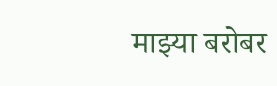माझ्या बरोबर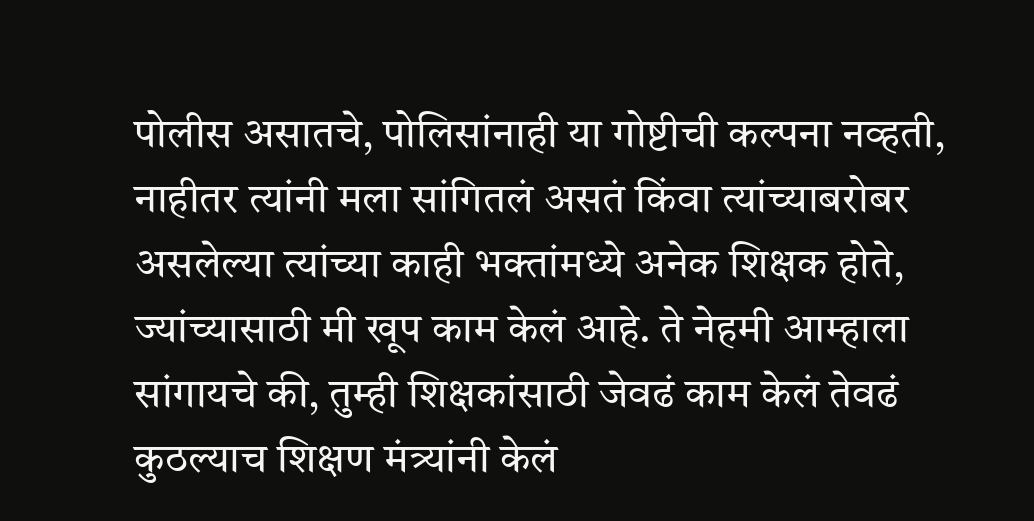पोलीस असातचे, पोलिसांनाही या गोष्टीची कल्पना नव्हती, नाहीतर त्यांनी मला सांगितलं असतं किंवा त्यांच्याबरोबर असलेल्या त्यांच्या काही भक्तांमध्ये अनेक शिक्षक होते, ज्यांच्यासाठी मी खूप काम केलं आहे. ते नेहमी आम्हाला सांगायचे की, तुम्ही शिक्षकांसाठी जेवढं काम केलं तेवढं कुठल्याच शिक्षण मंत्र्यांनी केलं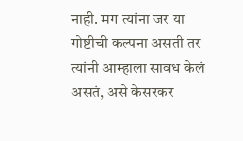नाही. मग त्यांना जर या गोष्टीची कल्पना असती तर त्यांनी आम्हाला सावध केलं असतं, असे केसरकर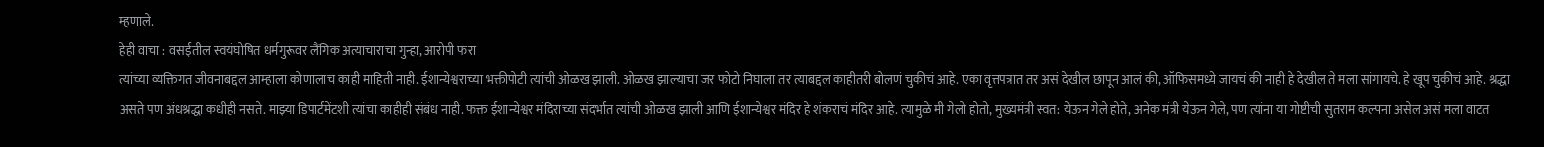म्हणाले.
हेही वाचा : वसईतील स्वयंघोषित धर्मगुरूवर लैंगिक अत्याचाराचा गुन्हा, आरोपी फरा
त्यांच्या व्यक्तिगत जीवनाबद्दल आम्हाला कोणालाच काही माहिती नाही. ईशान्येश्वराच्या भक्तीपोटी त्यांची ओळख झाली. ओळख झाल्याचा जर फोटो निघाला तर त्याबद्दल काहीतरी बोलणं चुकीचं आहे. एका वृत्तपत्रात तर असं देखील छापून आलं की, ऑफिसमध्ये जायचं की नाही हे देखील ते मला सांगायचे. हे खूप चुकीचं आहे. श्रद्धा असते पण अंधश्रद्धा कधीही नसते. माझ्या डिपार्टमेंटशी त्यांचा काहीही संबंध नाही. फक्त ईशान्येश्वर मंदिराच्या संदर्भात त्यांची ओळख झाली आणि ईशान्येश्वर मंदिर हे शंकराचं मंदिर आहे. त्यामुळे मी गेलो होतो, मुख्यमंत्री स्वत: येऊन गेले होते, अनेक मंत्री येऊन गेले, पण त्यांना या गोष्टीची सुतराम कल्पना असेल असं मला वाटत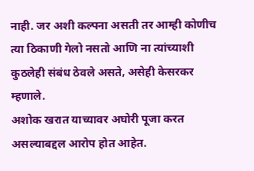नाही. जर अशी कल्पना असती तर आम्ही कोणीच त्या ठिकाणी गेलो नसतो आणि ना त्यांच्याशी कुठलेही संबंध ठेवले असते, असेही केसरकर म्हणाले.
अशोक खरात याच्यावर अघोरी पूजा करत असल्याबद्दल आरोप होत आहेत.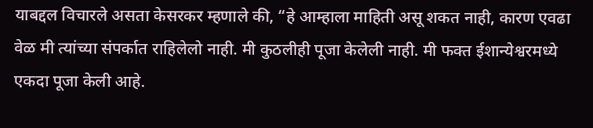याबद्दल विचारले असता केसरकर म्हणाले की, “हे आम्हाला माहिती असू शकत नाही, कारण एवढा वेळ मी त्यांच्या संपर्कात राहिलेलो नाही. मी कुठलीही पूजा केलेली नाही. मी फक्त ईशान्येश्वरमध्ये एकदा पूजा केली आहे.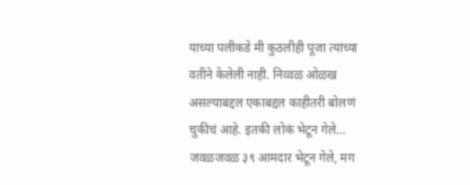याच्या पलीकडे मी कुठलीही पूजा त्यांच्या वतीने केलेली नाही. निव्वळ ओळख असल्याबद्दल एकाबद्दल काहीतरी बोलणं चुकीचं आहे. इतकी लोकं भेटून गेले… जवळजवळ ३९ आमदार भेटून गेले, मग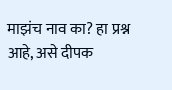माझंच नाव का? हा प्रश्न आहे, असे दीपक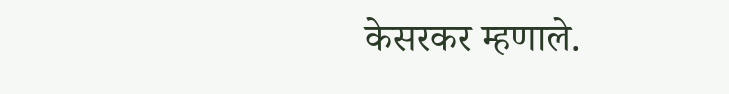केसरकर म्हणाले.